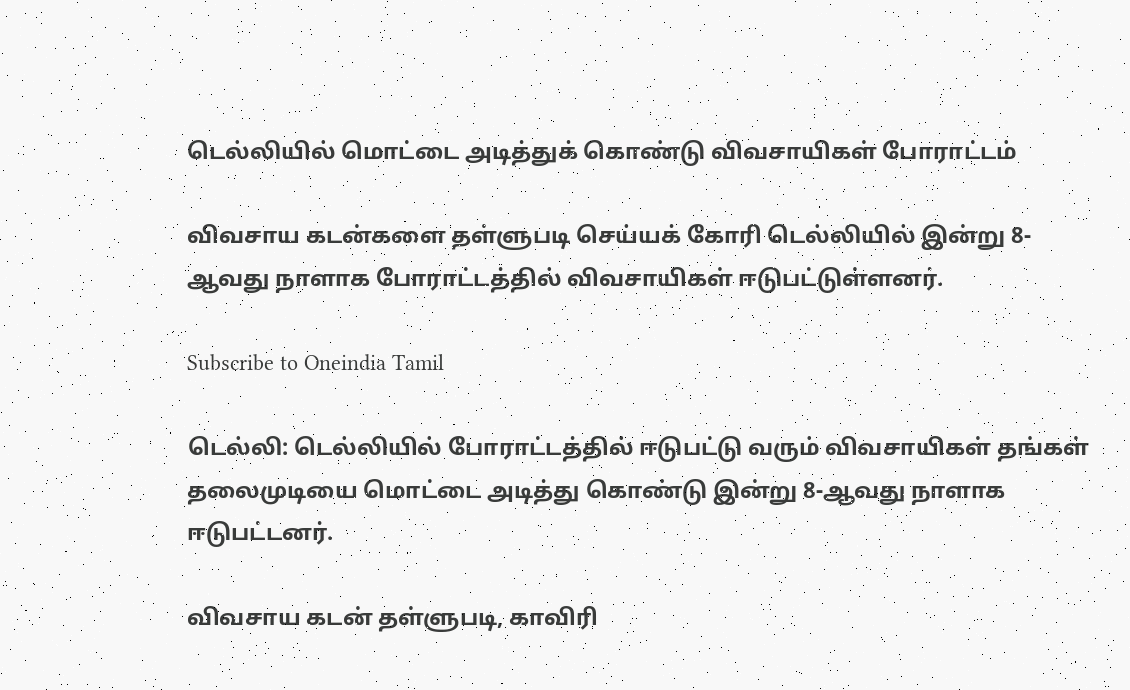டெல்லியில் மொட்டை அடித்துக் கொண்டு விவசாயிகள் போராட்டம்

விவசாய கடன்களை தள்ளுபடி செய்யக் கோரி டெல்லியில் இன்று 8-ஆவது நாளாக போராட்டத்தில் விவசாயிகள் ஈடுபட்டுள்ளனர்.

Subscribe to Oneindia Tamil

டெல்லி: டெல்லியில் போராட்டத்தில் ஈடுபட்டு வரும் விவசாயிகள் தங்கள் தலைமுடியை மொட்டை அடித்து கொண்டு இன்று 8-ஆவது நாளாக ஈடுபட்டனர்.

விவசாய கடன் தள்ளுபடி, காவிரி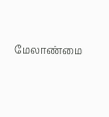மேலாண்மை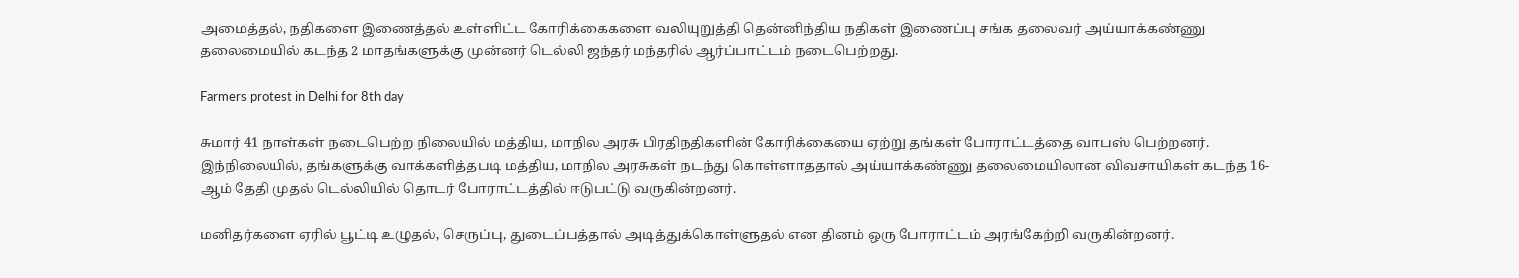அமைத்தல், நதிகளை இணைத்தல் உள்ளிட்ட கோரிக்கைகளை வலியுறுத்தி தென்னிந்திய நதிகள் இணைப்பு சங்க தலைவர் அய்யாக்கண்ணு தலைமையில் கடந்த 2 மாதங்களுக்கு முன்னர் டெல்லி ஜந்தர் மந்தரில் ஆர்ப்பாட்டம் நடைபெற்றது.

Farmers protest in Delhi for 8th day

சுமார் 41 நாள்கள் நடைபெற்ற நிலையில் மத்திய, மாநில அரசு பிரதிநதிகளின் கோரிக்கையை ஏற்று தங்கள் போராட்டத்தை வாபஸ் பெற்றனர். இந்நிலையில், தங்களுக்கு வாக்களித்தபடி மத்திய, மாநில அரசுகள் நடந்து கொள்ளாததால் அய்யாக்கண்ணு தலைமையிலான விவசாயிகள் கடந்த 16-ஆம் தேதி முதல் டெல்லியில் தொடர் போராட்டத்தில் ஈடுபட்டு வருகின்றனர்.

மனிதர்களை ஏரில் பூட்டி உழுதல், செருப்பு, துடைப்பத்தால் அடித்துக்கொள்ளுதல் என தினம் ஒரு போராட்டம் அரங்கேற்றி வருகின்றனர்.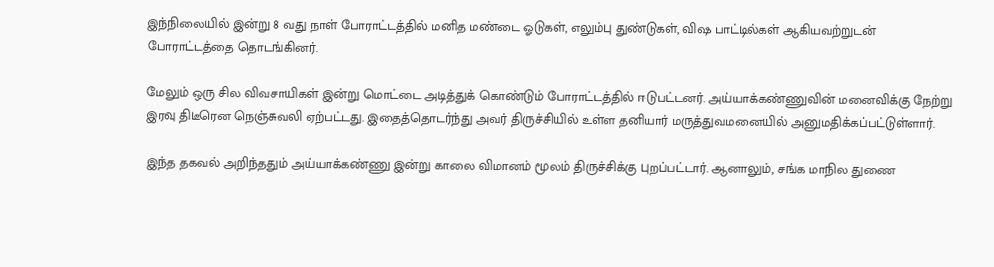இந்நிலையில் இன்று 8 வது நாள் போராட்டத்தில் மனித மண்டை ஓடுகள், எலும்பு துண்டுகள், விஷ பாட்டில்கள் ஆகியவற்றுடன் போராட்டத்தை தொடங்கினர்.

மேலும் ஒரு சில விவசாயிகள் இன்று மொட்டை அடித்துக் கொண்டும் போராட்டத்தில் ஈடுபட்டனர். அய்யாக்கண்ணுவின் மனைவிக்கு நேற்று இரவு திடீரென நெஞ்சுவலி ஏற்பட்டது. இதைத்தொடர்ந்து அவர் திருச்சியில் உள்ள தனியார் மருத்துவமனையில் அனுமதிக்கப்பட்டுள்ளார்.

இந்த தகவல் அறிந்ததும் அய்யாக்கண்ணு இன்று காலை விமானம் மூலம் திருச்சிக்கு புறப்பட்டார். ஆனாலும், சங்க மாநில துணை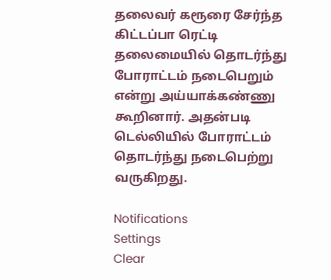தலைவர் கரூரை சேர்ந்த கிட்டப்பா ரெட்டி தலைமையில் தொடர்ந்து போராட்டம் நடைபெறும் என்று அய்யாக்கண்ணு கூறினார். அதன்படி டெல்லியில் போராட்டம் தொடர்ந்து நடைபெற்று வருகிறது.

Notifications
Settings
Clear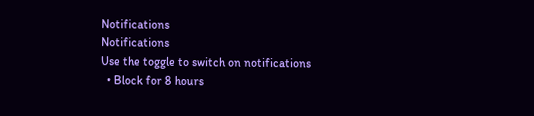Notifications
Notifications
Use the toggle to switch on notifications
  • Block for 8 hours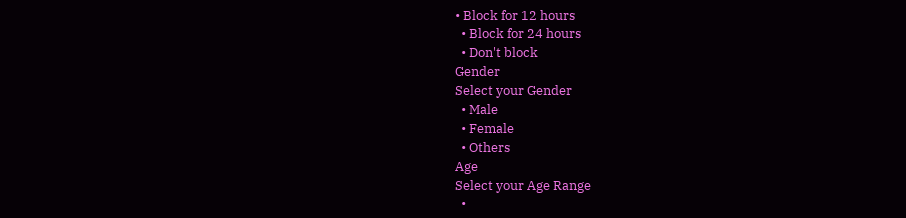• Block for 12 hours
  • Block for 24 hours
  • Don't block
Gender
Select your Gender
  • Male
  • Female
  • Others
Age
Select your Age Range
  •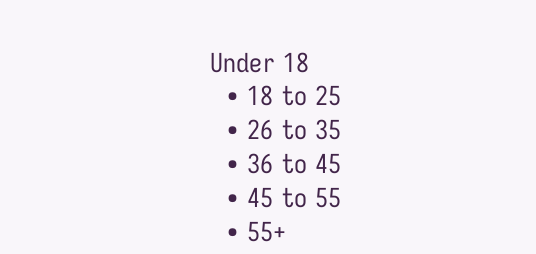Under 18
  • 18 to 25
  • 26 to 35
  • 36 to 45
  • 45 to 55
  • 55+